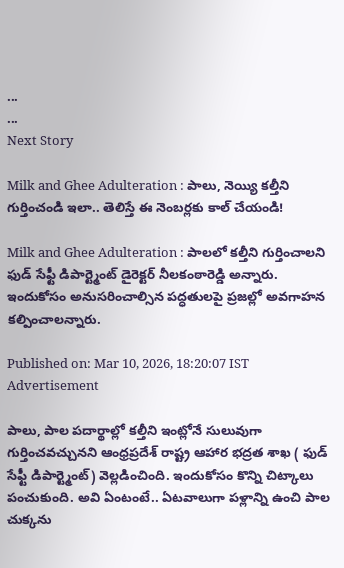...
...
Next Story

Milk and Ghee Adulteration : పాలు, నెయ్యి కల్తీని గుర్తించండి ఇలా.. తెలిస్తే ఈ నెంబర్లకు కాల్ చేయండి!

Milk and Ghee Adulteration : పాలలో కల్తీని గుర్తించాలని ఫుడ్ సేఫ్టీ డిపార్ట్మెంట్ డైరెక్టర్ నీలకంఠారెడ్డి అన్నారు. ఇందుకోసం అనుసరించాల్సిన పద్ధతులపై ప్రజల్లో అవగాహన కల్పించాలన్నారు.

Published on: Mar 10, 2026, 18:20:07 IST
Advertisement

పాలు, పాల పదార్థాల్లో కల్తీని ఇంట్లోనే సులువుగా గుర్తించవచ్చునని ఆంధ్రప్రదేశ్ రాష్ట్ర ఆహార భద్రత శాఖ ( ఫుడ్ సేఫ్టీ డిపార్ట్మెంట్) వెల్లడించింది. ఇందుకోసం కొన్ని చిట్కాలు పంచుకుంది. అవి ఏంటంటే.. ఏటవాలుగా పళ్లాన్ని ఉంచి పాల చుక్కను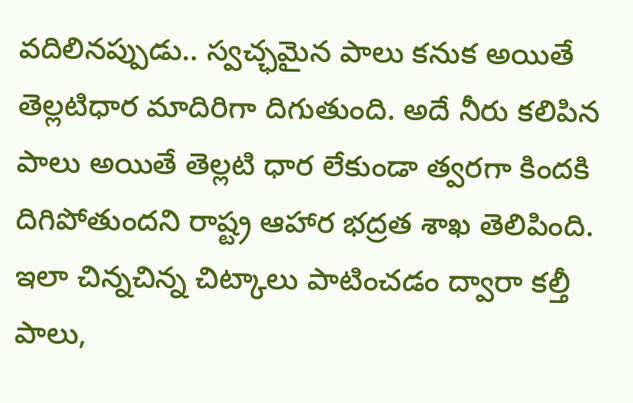వదిలినప్పుడు.. స్వచ్ఛమైన పాలు కనుక అయితే తెల్లటిధార మాదిరిగా దిగుతుంది. అదే నీరు కలిపిన పాలు అయితే తెల్లటి ధార లేకుండా త్వరగా కిందకి దిగిపోతుందని రాష్ట్ర ఆహార భద్రత శాఖ తెలిపింది. ఇలా చిన్నచిన్న చిట్కాలు పాటించడం ద్వారా కల్తీ పాలు,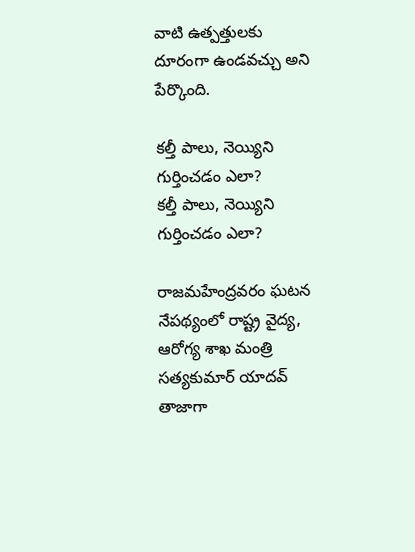వాటి ఉత్పత్తులకు దూరంగా ఉండవచ్చు అని పేర్కొంది.

కల్తీ పాలు, నెయ్యిని గుర్తించడం ఎలా?
కల్తీ పాలు, నెయ్యిని గుర్తించడం ఎలా?

రాజమహేంద్రవరం ఘటన నేపథ్యంలో రాష్ట్ర వైద్య, ఆరోగ్య శాఖ మంత్రి సత్యకుమార్ యాదవ్ తాజాగా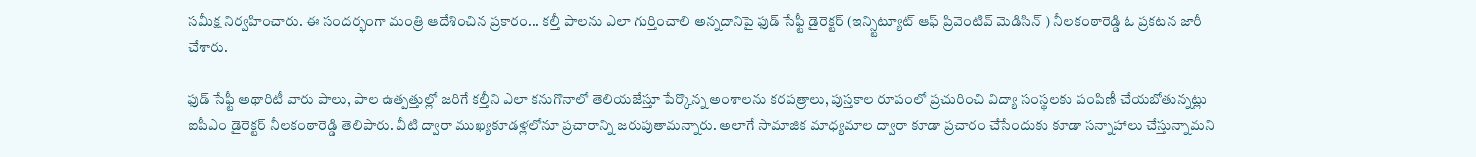సమీక్ష నిర్వహించారు. ఈ సందర్భంగా మంత్రి ఆదేశించిన ప్రకారం... కల్తీ పాలను ఎలా గుర్తించాలి అన్నదానిపై ఫుడ్ సేఫ్టీ డైరెక్టర్ (ఇన్స్టిట్యూట్ ఆఫ్ ప్రివెంటివ్ మెడిసిన్ ) నీలకంఠారెడ్డి ఓ ప్రకటన జారీ చేశారు.

ఫుడ్ సేఫ్టీ అథారిటీ వారు పాలు, పాల ఉత్పత్తుల్లో జరిగే కల్తీని ఎలా కనుగొనాలో తెలియజేస్తూ పేర్కొన్న అంశాలను కరపత్రాలు, పుస్తకాల రూపంలో ప్రచురించి విద్యా సంస్థలకు పంపిణీ చేయబోతున్నట్లు ఐపీఎం డైరెక్టర్ నీలకంఠారెడ్డి తెలిపారు. వీటి ద్వారా ముఖ్యకూడళ్లలోనూ ప్రచారాన్ని జరుపుతామన్నారు. అలాగే సామాజిక మాధ్యమాల ద్వారా కూడా ప్రచారం చేసేందుకు కూడా సన్నాహాలు చేస్తున్నామని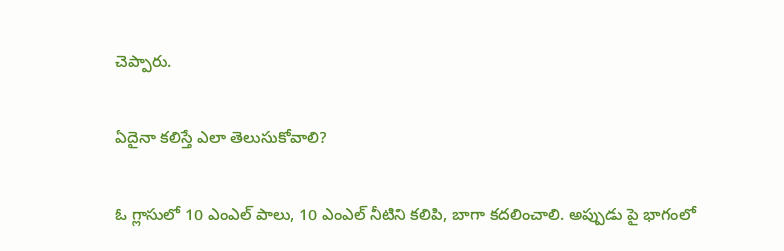చెప్పారు.

ఏదైనా కలిస్తే ఎలా తెలుసుకోవాలి?

ఓ గ్లాసులో 10 ఎంఎల్ పాలు, 10 ఎంఎల్ నీటిని కలిపి, బాగా కదలించాలి. అప్పుడు పై భాగంలో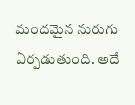మందమైన నురుగు ఏర్పడుతుంది. అదే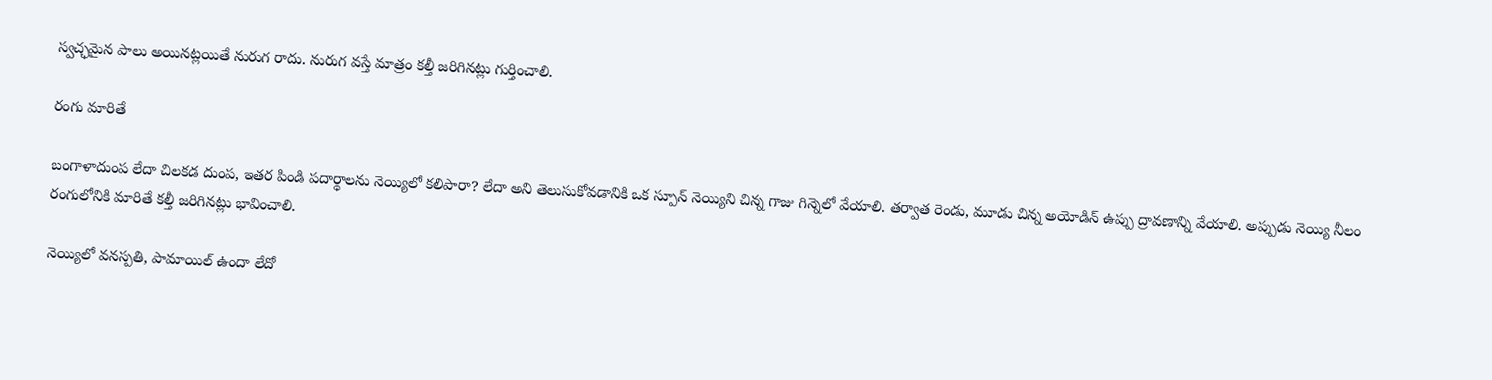స్వచ్ఛమైన పాలు అయినట్లయితే నురుగ రాదు. నురుగ వస్తే మాత్రం కల్తీ జరిగినట్లు గుర్తించాలి.

రంగు మారితే

బంగాళాదుంప లేదా చిలకడ దుంప, ఇతర పిండి పదార్థాలను నెయ్యిలో కలిపారా? లేదా అని తెలుసుకోవడానికి ఒక స్పూన్ నెయ్యిని చిన్న గాజు గిన్నెలో వేయాలి. తర్వాత రెండు, మూడు చిన్న అయోడిన్ ఉప్పు ద్రావణాన్ని వేయాలి. అప్పుడు నెయ్యి నీలం రంగులోనికి మారితే కల్తీ జరిగినట్లు భావించాలి.

నెయ్యిలో వనస్పతి, పామాయిల్ ఉందా లేదో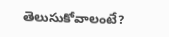తెలుసుకోవాలంటే?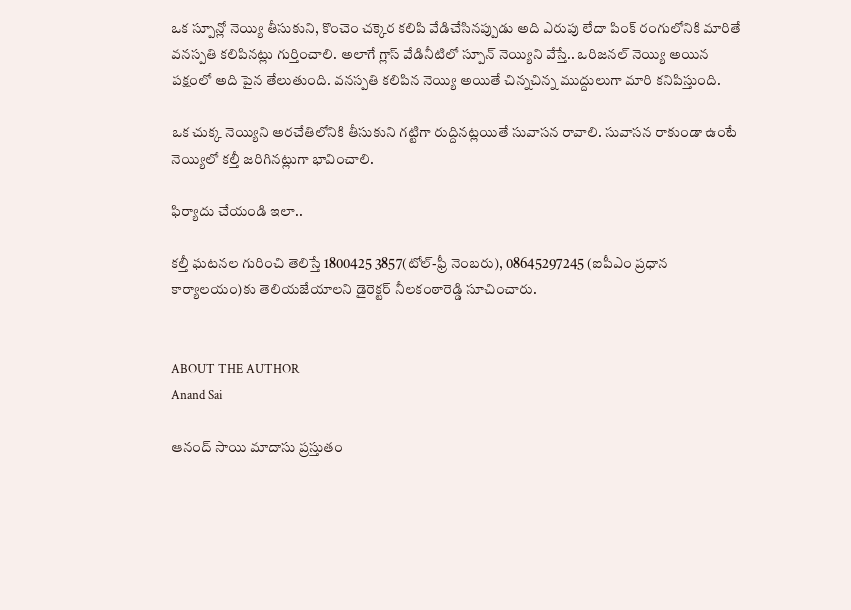ఒక స్పూన్లో నెయ్యి తీసుకుని, కొంచెం చక్కెర కలిపి వేడిచేసినప్పుడు అది ఎరుపు లేదా పింక్ రంగులోనికి మారితే వనస్పతి కలిపినట్లు గుర్తించాలి. అలాగే గ్లాస్ వేడినీటిలో స్పూన్ నెయ్యిని వేస్తే.. ఒరిజనల్ నెయ్యి అయిన పక్షంలో అది పైన తేలుతుంది. వనస్పతి కలిపిన నెయ్యి అయితే చిన్నచిన్న ముద్దులుగా మారి కనిపిస్తుంది.

ఒక చుక్క నెయ్యిని అరచేతిలోనికి తీసుకుని గట్టిగా రుద్దినట్లయితే సువాసన రావాలి. సువాసన రాకుండా ఉంటే నెయ్యిలో కల్తీ జరిగినట్లుగా భావించాలి.

ఫిర్యాదు చేయండి ఇలా..

కల్తీ ఘటనల గురించి తెలిస్తే 1800425 3857(టోల్-ఫ్రీ నెంబరు), 08645297245 (ఐపీఎం ప్రధాన కార్యాలయం)కు తెలియజేయాలని డైరెక్టర్ నీలకంఠారెడ్డి సూచించారు.


ABOUT THE AUTHOR
Anand Sai

ఆనంద్ సాయి మాదాసు ప్రస్తుతం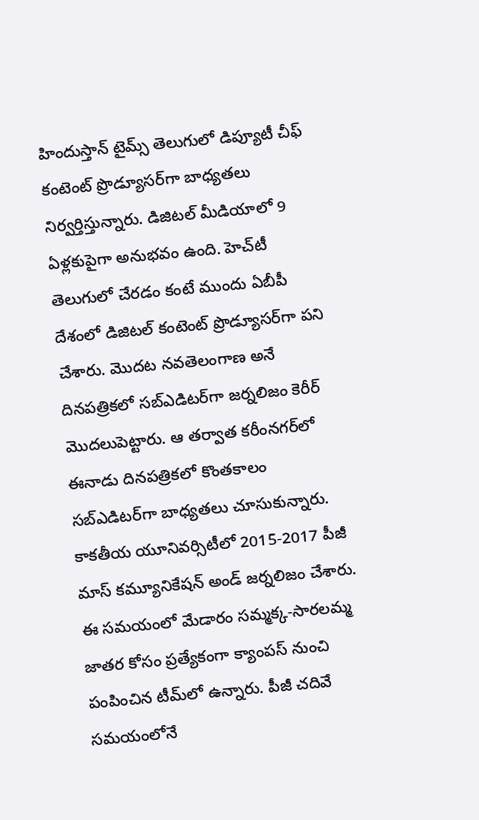హిందుస్తాన్ టైమ్స్ తెలుగులో డిప్యూటీ చీఫ్ కంటెంట్ ప్రొడ్యూసర్‌గా బాధ్యతలు నిర్వర్తిస్తున్నారు. డిజిటల్ మీడియాలో 9 ఏళ్లకుపైగా అనుభవం ఉంది. హెచ్‌టీ తెలుగులో చేరడం కంటే ముందు ఏబీపీ దేశంలో డిజిటల్ కంటెంట్ ప్రొడ్యూసర్‌గా పని చేశారు. మెుదట నవతెలంగాణ అనే దినపత్రికలో సబ్ఎడిటర్‌గా జర్నలిజం కెరీర్ మెుదలుపెట్టారు. ఆ తర్వాత కరీంనగర్‌లో ఈనాడు దినపత్రికలో కొంతకాలం సబ్‌ఎడిటర్‌గా బాధ్యతలు చూసుకున్నారు. కాకతీయ యూనివర్సిటీలో 2015-2017 పీజీ మాస్ కమ్యూనికేషన్ అండ్ జర్నలిజం చేశారు. ఈ సమయంలో మేడారం సమ్మక్క-సారలమ్మ జాతర కోసం ప్రత్యేకంగా క్యాంపస్ నుంచి పంపించిన టీమ్‌లో ఉన్నారు. పీజీ చదివే సమయంలోనే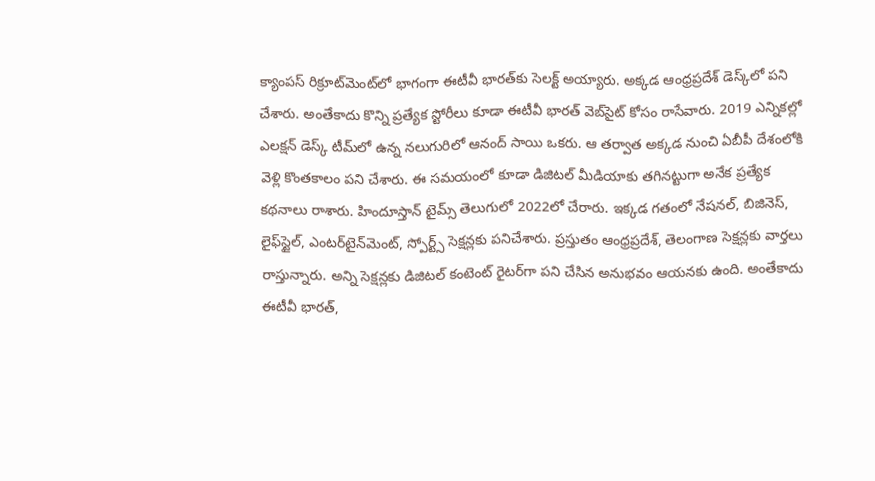క్యాంపస్ రిక్రూట్‌మెంట్‌లో భాగంగా ఈటీవీ భారత్‌కు సెలక్ట్ అయ్యారు. అక్కడ ఆంధ్రప్రదేశ్‌ డెస్క్‌లో పని చేశారు. అంతేకాదు కొన్ని ప్రత్యేక స్టోరీలు కూడా ఈటీవీ భారత్ వెబ్‌సైట్ కోసం రాసేవారు. 2019 ఎన్నికల్లో ఎలక్షన్ డెస్క్‌ టీమ్‌లో ఉన్న నలుగురిలో ఆనంద్ సాయి ఒకరు. ఆ తర్వాత అక్కడ నుంచి ఏబీపీ దేశంలోకి వెళ్లి కొంతకాలం పని చేశారు. ఈ సమయంలో కూడా డిజిటల్ మీడియాకు తగినట్టుగా అనేక ప్రత్యేక కథనాలు రాశారు. హిందూస్తాన్ టైమ్స్‌ తెలుగులో 2022లో చేరారు. ఇక్కడ గతంలో నేషనల్, బిజినెస్, లైఫ్‌స్టైల్, ఎంటర్‌టైన్‌మెంట్‌, స్పోర్ట్స్‌ సెక్షన్లకు పనిచేశారు. ప్రస్తుతం ఆంధ్రప్రదేశ్, తెలంగాణ సెక్షన్లకు వార్తలు రాస్తున్నారు. అన్ని సెక్షన్లకు డిజిటల్ కంటెంట్ రైటర్‌గా పని చేసిన అనుభవం ఆయనకు ఉంది. అంతేకాదు ఈటీవీ భారత్,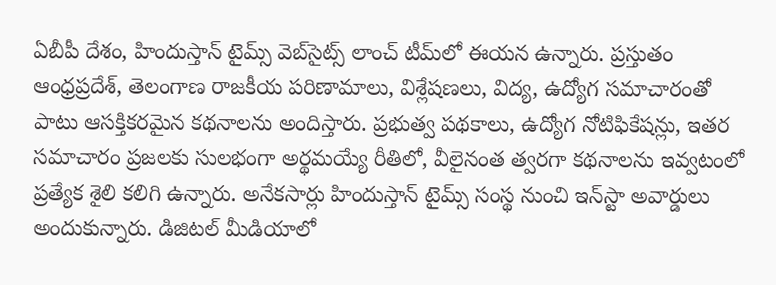ఏబీపీ దేశం, హిందుస్తాన్ టైమ్స్ వెబ్‌సైట్స్ లాంచ్ టీమ్‌లో ఈయన ఉన్నారు. ప్రస్తుతం ఆంధ్రప్రదేశ్, తెలంగాణ రాజకీయ పరిణామాలు, విశ్లేషణలు, విద్య, ఉద్యోగ సమాచారంతో పాటు ఆసక్తికరమైన కథనాలను అందిస్తారు. ప్రభుత్వ పథకాలు, ఉద్యోగ నోటిఫికేషన్లు, ఇతర సమాచారం ప్రజలకు సులభంగా అర్థమయ్యే రీతిలో, వీలైనంత త్వరగా కథనాలను ఇవ్వటంలో ప్రత్యేక శైలి కలిగి ఉన్నారు. అనేకసార్లు హిందుస్తాన్ టైమ్స్ సంస్థ నుంచి ఇన్‌స్టా అవార్డులు అందుకున్నారు. డిజిటల్ మీడియాలో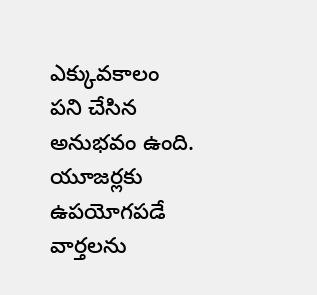ఎక్కువకాలం పని చేసిన అనుభవం ఉంది. యూజర్లకు ఉపయోగపడే వార్తలను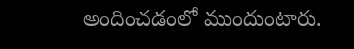అందించడంలో ముందుంటారు.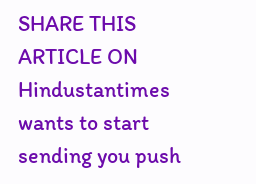SHARE THIS ARTICLE ON
Hindustantimes wants to start sending you push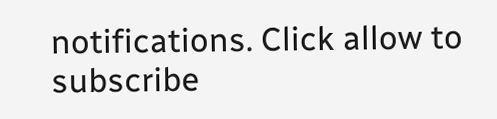notifications. Click allow to subscribe